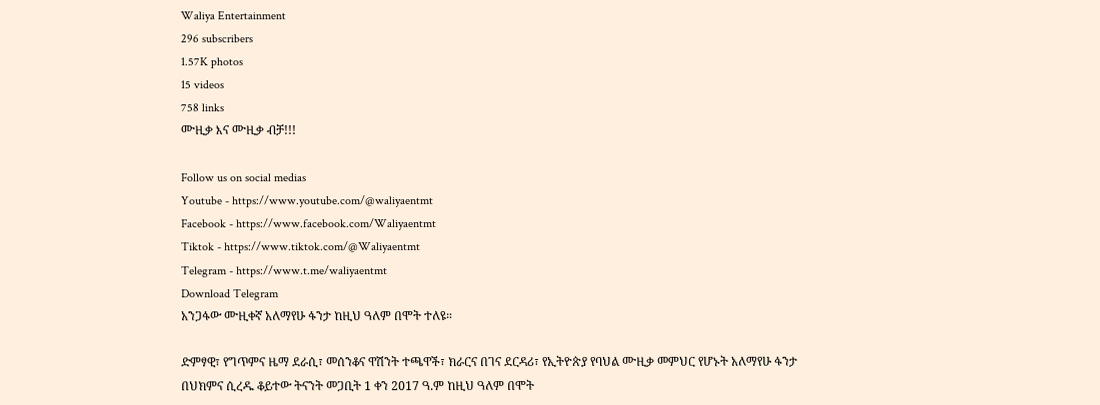Waliya Entertainment
296 subscribers
1.57K photos
15 videos
758 links
ሙዚቃ እና ሙዚቃ ብቻ!!!

Follow us on social medias
Youtube - https://www.youtube.com/@waliyaentmt
Facebook - https://www.facebook.com/Waliyaentmt
Tiktok - https://www.tiktok.com/@Waliyaentmt
Telegram - https://www.t.me/waliyaentmt
Download Telegram
አንጋፋው ሙዚቀኛ አለማየሁ ፋንታ ከዚህ ዓለም በሞት ተለዩ።

ድምፃዊ፣ የግጥምና ዜማ ደራሲ፣ መሰንቆና ዋሽንት ተጫዋች፣ ክራርና በገና ደርዳሪ፣ የኢትዮጵያ የባህል ሙዚቃ መምህር የሆኑት አለማየሁ ፋንታ በህክምና ሲረዱ ቆይተው ትናንት መጋቢት 1 ቀን 2017 ዓ.ም ከዚህ ዓለም በሞት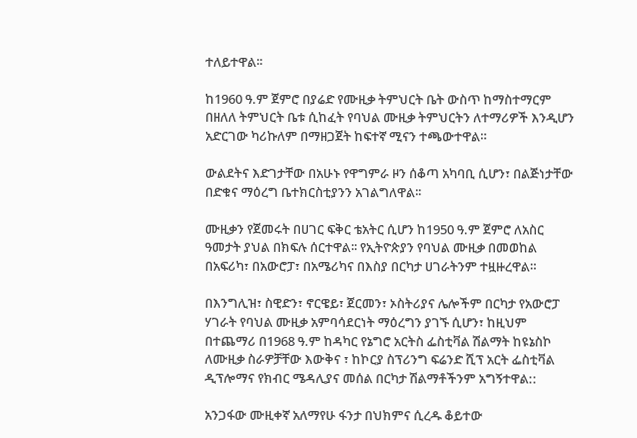ተለይተዋል፡፡

ከ1960 ዓ.ም ጀምሮ በያሬድ የሙዚቃ ትምህርት ቤት ውስጥ ከማስተማርም በዘለለ ትምህርት ቤቱ ሲከፈት የባህል ሙዚቃ ትምህርትን ለተማሪዎች እንዲሆን አድርገው ካሪኩለም በማዘጋጀት ከፍተኛ ሚናን ተጫውተዋል።

ውልደትና እድገታቸው በአሁኑ የዋግምራ ዞን ሰቆጣ አካባቢ ሲሆን፣ በልጅነታቸው በድቁና ማዕረግ ቤተክርስቲያንን አገልግለዋል፡፡

ሙዚቃን የጀመሩት በሀገር ፍቅር ቴአትር ሲሆን ከ1950 ዓ.ም ጀምሮ ለአስር ዓመታት ያህል በክፍሉ ሰርተዋል፡፡ የኢትዮጵያን የባህል ሙዚቃ በመወከል በአፍሪካ፣ በአውሮፓ፣ በአሜሪካና በእስያ በርካታ ሀገራትንም ተዟዙረዋል።

በእንግሊዝ፣ ስዊድን፣ ኖርዌይ፣ ጀርመን፣ ኦስትሪያና ሌሎችም በርካታ የአውሮፓ ሃገራት የባህል ሙዚቃ አምባሳደርነት ማዕረግን ያገኙ ሲሆን፣ ከዚህም በተጨማሪ በ1968 ዓ.ም ከዳካር የኔግሮ አርትስ ፌስቲቫል ሽልማት ከዩኔስኮ ለሙዚቃ ስራዎቻቸው እውቅና ፣ ከኮርያ ስፕሪንግ ፍሬንድ ሺፕ አርት ፌስቲቫል ዲፕሎማና የክብር ሜዳሊያና መሰል በርካታ ሽልማቶችንም አግኝተዋል::

አንጋፋው ሙዚቀኛ አለማየሁ ፋንታ በህክምና ሲረዱ ቆይተው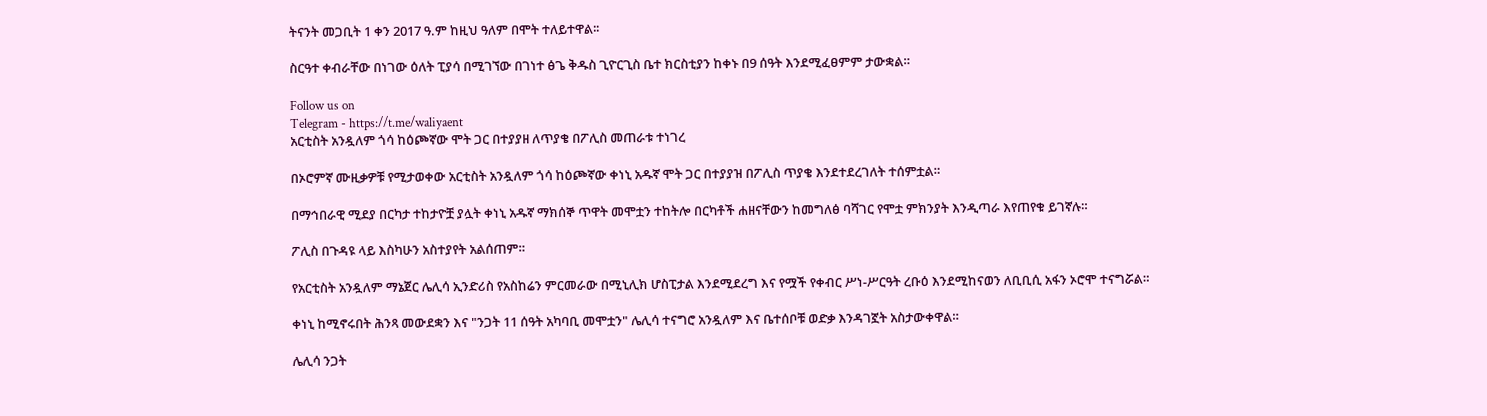ትናንት መጋቢት 1 ቀን 2017 ዓ.ም ከዚህ ዓለም በሞት ተለይተዋል፡፡

ስርዓተ ቀብራቸው በነገው ዕለት ፒያሳ በሚገኘው በገነተ ፅጌ ቅዱስ ጊዮርጊስ ቤተ ክርስቲያን ከቀኑ በ9 ሰዓት እንደሚፈፀምም ታውቋል።

Follow us on
Telegram - https://t.me/waliyaent
አርቲስት አንዷለም ጎሳ ከዕጮኛው ሞት ጋር በተያያዘ ለጥያቄ በፖሊስ መጠራቱ ተነገረ

በኦሮምኛ ሙዚቃዎቹ የሚታወቀው አርቲስት አንዷለም ጎሳ ከዕጮኛው ቀነኒ አዱኛ ሞት ጋር በተያያዝ በፖሊስ ጥያቄ እንደተደረገለት ተሰምቷል።

በማኅበራዊ ሚደያ በርካታ ተከታዮቿ ያሏት ቀነኒ አዱኛ ማክሰኞ ጥዋት መሞቷን ተከትሎ በርካቶች ሐዘናቸውን ከመግለፅ ባሻገር የሞቷ ምክንያት እንዲጣራ እየጠየቁ ይገኛሉ።

ፖሊስ በጉዳዩ ላይ እስካሁን አስተያየት አልሰጠም።

የአርቲስት አንዷለም ማኔጀር ሌሊሳ ኢንድሪስ የአስከሬን ምርመራው በሚኒሊክ ሆስፒታል እንደሚደረግ እና የሟች የቀብር ሥነ-ሥርዓት ረቡዕ እንደሚከናወን ለቢቢሲ አፋን ኦሮሞ ተናግሯል።

ቀነኒ ከሚኖሩበት ሕንጻ መውደቋን እና "ንጋት 11 ሰዓት አካባቢ መሞቷን" ሌሊሳ ተናግሮ አንዷለም እና ቤተሰቦቹ ወድቃ እንዳገኟት አስታውቀዋል።

ሌሊሳ ንጋት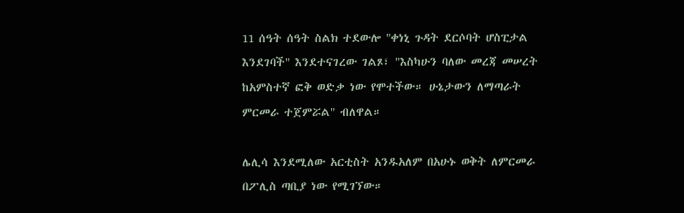11 ሰዓት ሰዓት ስልክ ተደውሎ "ቀነኒ ጉዳት ደርሶባት ሆስፒታል እንደገባች" እንደተናገረው ገልጾ፣ "እስካሁን ባለው መረጃ መሠረት ከአምስተኛ ፎቅ ወድቃ ነው የሞተችው። ሁኔታውን ለማጣራት ምርመራ ተጀምሯል" ብለዋል።

ሌሊሳ እንደሚለው አርቲስት አንዱአለም በአሁኑ ወቅት ለምርመራ በፖሊስ ጣቢያ ነው የሚገኘው።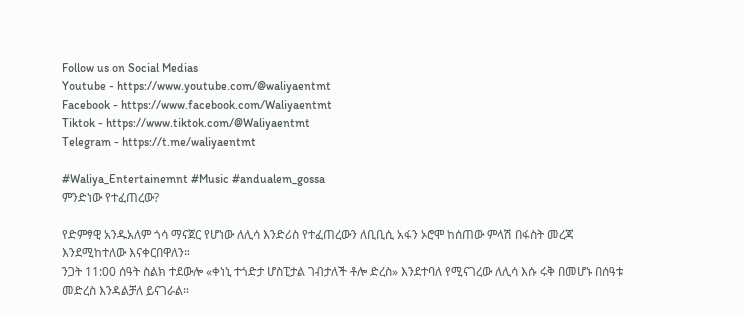Follow us on Social Medias
Youtube - https://www.youtube.com/@waliyaentmt
Facebook - https://www.facebook.com/Waliyaentmt
Tiktok - https://www.tiktok.com/@Waliyaentmt
Telegram - https://t.me/waliyaentmt

#Waliya_Entertainemnt #Music #andualem_gossa
ምንድነው የተፈጠረው?

የድምፃዊ አንዱአለም ጎሳ ማናጀር የሆነው ለሊሳ እንድሪስ የተፈጠረውን ለቢቢሲ አፋን ኦሮሞ ከሰጠው ምላሽ በፋስት መረጃ እንደሚከተለው እናቀርበዋለን።
ንጋት 11:00 ሰዓት ስልክ ተደውሎ «ቀነኒ ተጎድታ ሆስፒታል ገብታለች ቶሎ ድረስ» እንደተባለ የሚናገረው ለሊሳ እሱ ሩቅ በመሆኑ በሰዓቱ መድረስ እንዳልቻለ ይናገራል።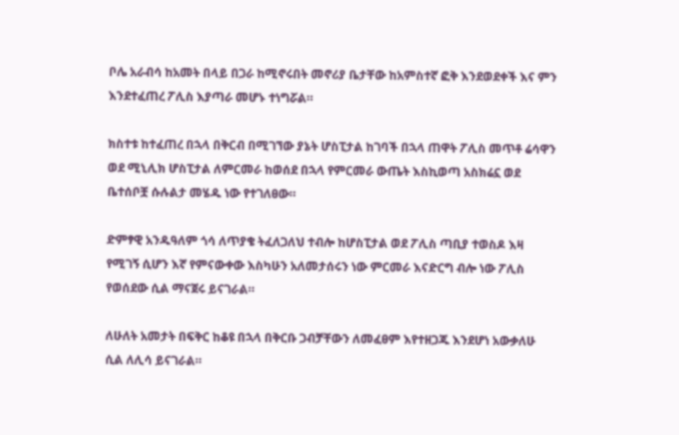ቦሌ አራብሳ ከአመት በላይ በጋራ ከሚኖሩበት መኖሪያ ቤታቸው ከአምስተኛ ፎቅ እንደወደቀች እና ምን እንደተፈጠረ ፖሊስ እያጣራ መሆኑ ተነግሯል።

ክስተቱ ከተፈጠረ በኋላ በቅርብ በሚገኘው ያኔት ሆስፒታል ከገባች በኋላ ጠዋት ፖሊስ መጥቶ ሬሳዋን ወደ ሚኒሊክ ሆስፒታል ለምርመራ ከወሰደ በኋላ የምርመራ ውጤት እስኪወጣ አስክሬኗ ወደ ቤተሰቦቿ ሱሉልታ መሄዱ ነው የተገለፀው።

ድምፃዊ አንዱዓለም ጎሳ ለጥያቄ ትፈለጋለህ ተብሎ ከሆስፒታል ወደ ፖሊስ ጣቢያ ተወስዶ እዛ የሚገኝ ሲሆን እኛ የምናውቀው እስካሁን አለመታሰሩን ነው ምርመራ እናድርግ ብሎ ነው ፖሊስ የወሰደው ሲል ማናጀሩ ይናገራል።

ለሁለት አመታት በፍቅር ከቆዩ በኋላ በቅርቡ ጋብቻቸውን ለመፈፀም እየተዘጋጁ እንደሆነ አውቃለሁ ሲል ለሊሳ ይናገራል።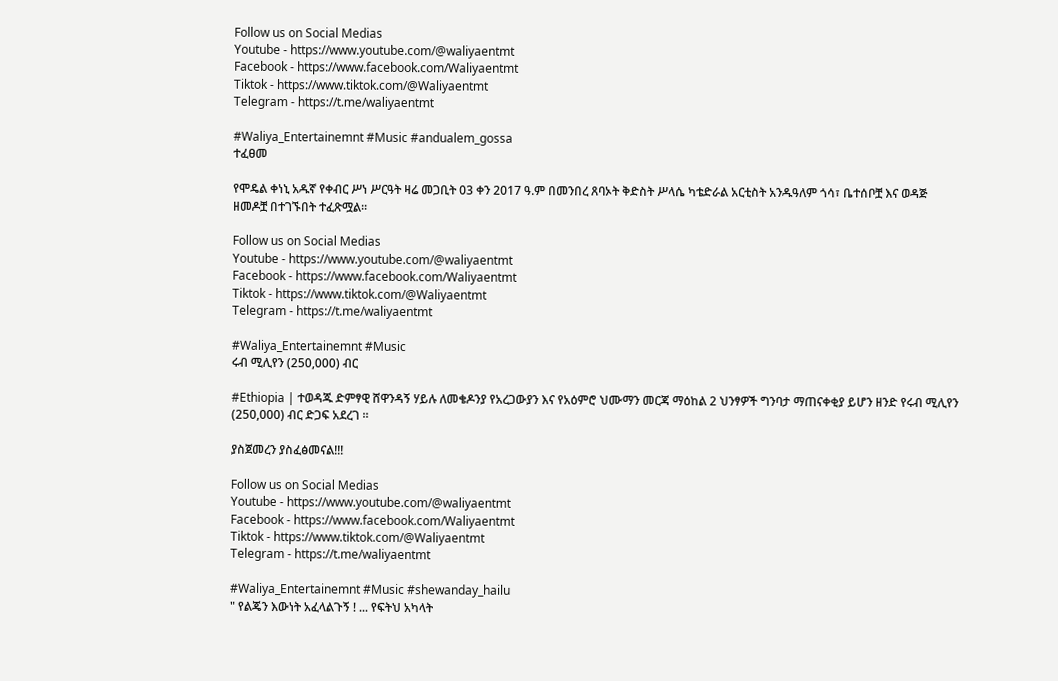Follow us on Social Medias
Youtube - https://www.youtube.com/@waliyaentmt
Facebook - https://www.facebook.com/Waliyaentmt
Tiktok - https://www.tiktok.com/@Waliyaentmt
Telegram - https://t.me/waliyaentmt

#Waliya_Entertainemnt #Music #andualem_gossa
ተፈፀመ

የሞዴል ቀነኒ አዱኛ የቀብር ሥነ ሥርዓት ዛሬ መጋቢት 03 ቀን 2017 ዓ.ም በመንበረ ጸባኦት ቅድስት ሥላሴ ካቴድራል አርቲስት አንዱዓለም ጎሳ፣ ቤተሰቦቿ እና ወዳጅ ዘመዶቿ በተገኙበት ተፈጽሟል።

Follow us on Social Medias
Youtube - https://www.youtube.com/@waliyaentmt
Facebook - https://www.facebook.com/Waliyaentmt
Tiktok - https://www.tiktok.com/@Waliyaentmt
Telegram - https://t.me/waliyaentmt

#Waliya_Entertainemnt #Music
ሩብ ሚሊየን (250,000) ብር

#Ethiopia | ተወዳጁ ድምፃዊ ሸዋንዳኝ ሃይሉ ለመቄዶንያ የአረጋውያን እና የአዕምሮ ህሙማን መርጃ ማዕከል 2 ህንፃዎች ግንባታ ማጠናቀቂያ ይሆን ዘንድ የሩብ ሚሊየን (250,000) ብር ድጋፍ አደረገ ።

ያስጀመረን ያስፈፅመናል!!!

Follow us on Social Medias
Youtube - https://www.youtube.com/@waliyaentmt
Facebook - https://www.facebook.com/Waliyaentmt
Tiktok - https://www.tiktok.com/@Waliyaentmt
Telegram - https://t.me/waliyaentmt

#Waliya_Entertainemnt #Music #shewanday_hailu
" የልጄን እውነት አፈላልጉኝ ! ... የፍትህ አካላት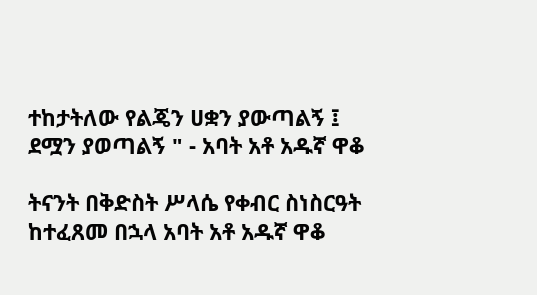ተከታትለው የልጄን ሀቋን ያውጣልኝ ፤ ደሟን ያወጣልኝ " - አባት አቶ አዱኛ ዋቆ

ትናንት በቅድስት ሥላሴ የቀብር ስነስርዓት ከተፈጸመ በኋላ አባት አቶ አዱኛ ዋቆ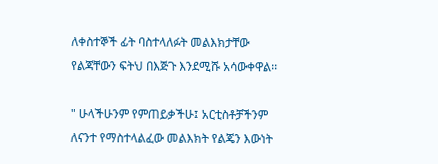ለቀስተኞች ፊት ባስተላለፉት መልእክታቸው የልጃቸውን ፍትህ በእጅጉ እንደሚሹ አሳውቀዋል፡፡

" ሁላችሁንም የምጠይቃችሁ፤ አርቲስቶቻችንም ለናንተ የማስተላልፈው መልእክት የልጄን እውነት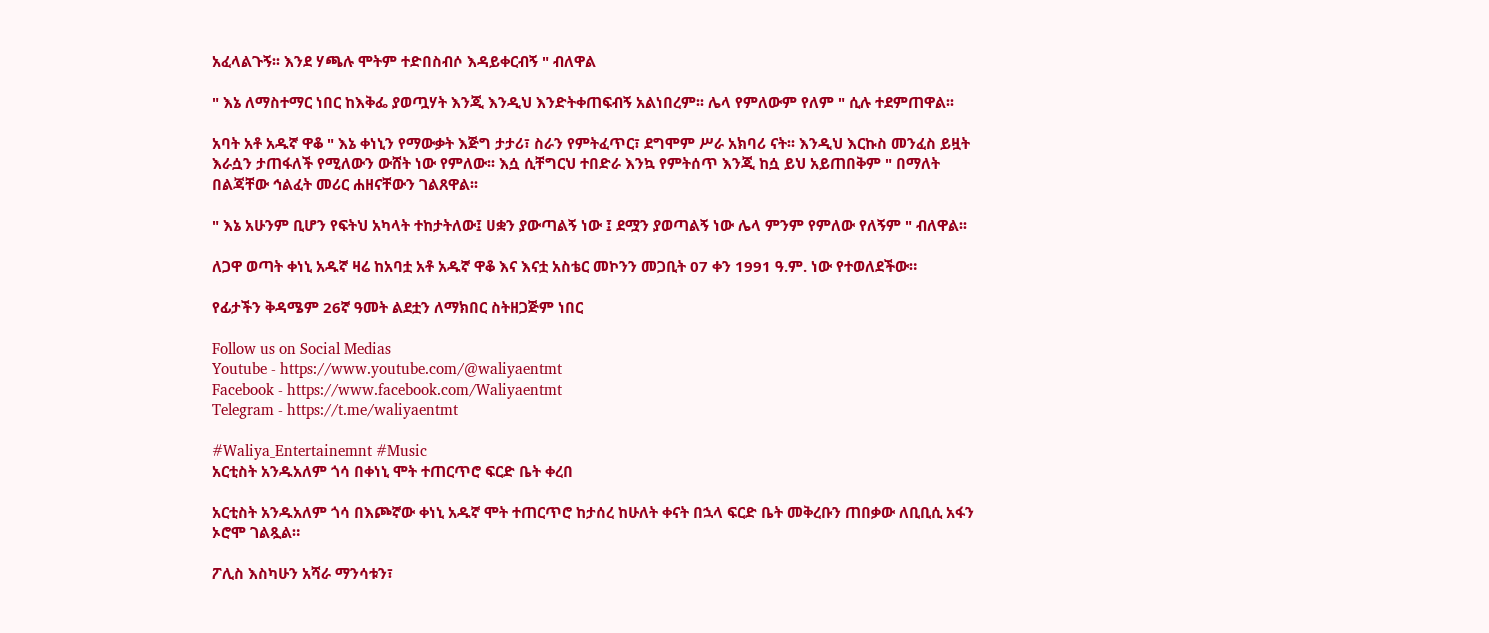አፈላልጉኝ፡፡ እንደ ሃጫሉ ሞትም ተድበስብሶ እዳይቀርብኝ " ብለዋል

" እኔ ለማስተማር ነበር ከእቅፌ ያወጧሃት እንጂ እንዲህ እንድትቀጠፍብኝ አልነበረም፡፡ ሌላ የምለውም የለም " ሲሉ ተደምጠዋል፡፡

አባት አቶ አዱኛ ዋቆ " እኔ ቀነኒን የማውቃት እጅግ ታታሪ፣ ስራን የምትፈጥር፣ ደግሞም ሥራ አክባሪ ናት፡፡ እንዲህ እርኩስ መንፈስ ይዟት እራሷን ታጠፋለች የሚለውን ውሸት ነው የምለው፡፡ እሷ ሲቸግርህ ተበድራ እንኳ የምትሰጥ እንጂ ከሷ ይህ አይጠበቅም " በማለት በልጃቸው ኅልፈት መሪር ሐዘናቸውን ገልጸዋል፡፡

" እኔ አሁንም ቢሆን የፍትህ አካላት ተከታትለው፤ ሀቋን ያውጣልኝ ነው ፤ ደሟን ያወጣልኝ ነው ሌላ ምንም የምለው የለኝም " ብለዋል፡፡

ለጋዋ ወጣት ቀነኒ አዱኛ ዛሬ ከአባቷ አቶ አዱኛ ዋቆ እና እናቷ አስቴር መኮንን መጋቢት 07 ቀን 1991 ዓ.ም. ነው የተወለደችው።

የፊታችን ቅዳሜም 26ኛ ዓመት ልደቷን ለማክበር ስትዘጋጅም ነበር

Follow us on Social Medias
Youtube - https://www.youtube.com/@waliyaentmt
Facebook - https://www.facebook.com/Waliyaentmt
Telegram - https://t.me/waliyaentmt

#Waliya_Entertainemnt #Music
አርቲስት አንዱአለም ጎሳ በቀነኒ ሞት ተጠርጥሮ ፍርድ ቤት ቀረበ

አርቲስት አንዱአለም ጎሳ በእጮኛው ቀነኒ አዱኛ ሞት ተጠርጥሮ ከታሰረ ከሁለት ቀናት በኋላ ፍርድ ቤት መቅረቡን ጠበቃው ለቢቢሲ አፋን ኦሮሞ ገልጿል።

ፖሊስ እስካሁን አሻራ ማንሳቱን፣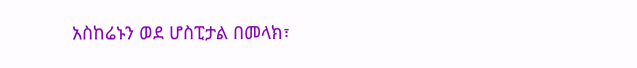አስከሬኑን ወደ ሆስፒታል በመላክ፣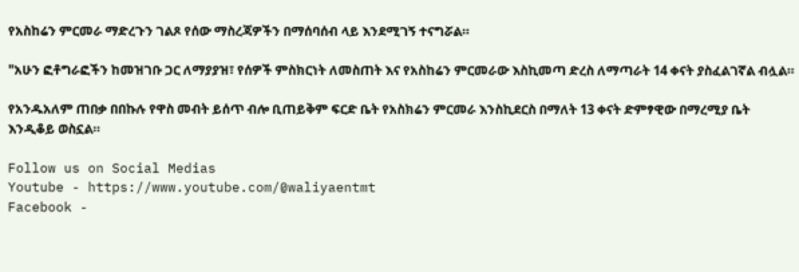የአስከሬን ምርመራ ማድረጉን ገልጾ የሰው ማስረጃዎችን በማሰባሰብ ላይ እንደሚገኝ ተናግሯል።

"አሁን ፎቶግራፎችን ከመዝገቡ ጋር ለማያያዝ፣ የሰዎች ምስክርነት ለመስጠት እና የአስከሬን ምርመራው እስኪመጣ ድረስ ለማጣራት 14 ቀናት ያስፈልገኛል ብሏል።

የአንዱአለም ጠበቃ በበኩሉ የዋስ መብት ይሰጥ ብሎ ቢጠይቅም ፍርድ ቤት የአስክሬን ምርመራ እንስኪደርስ በማለት 13 ቀናት ድምፃዊው በማረሚያ ቤት እንዲቆይ ወስኗል።

Follow us on Social Medias
Youtube - https://www.youtube.com/@waliyaentmt
Facebook -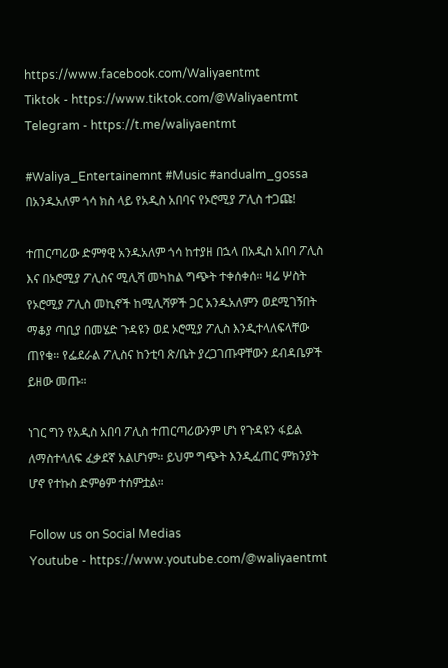https://www.facebook.com/Waliyaentmt
Tiktok - https://www.tiktok.com/@Waliyaentmt
Telegram - https://t.me/waliyaentmt

#Waliya_Entertainemnt #Music #andualm_gossa
በአንዱአለም ጎሳ ክስ ላይ የአዲስ አበባና የኦሮሚያ ፖሊስ ተጋጩ!

ተጠርጣሪው ድምፃዊ አንዱአለም ጎሳ ከተያዘ በኋላ በአዲስ አበባ ፖሊስ እና በኦሮሚያ ፖሊስና ሚሊሻ መካከል ግጭት ተቀሰቀሰ። ዛሬ ሦስት የኦሮሚያ ፖሊስ መኪኖች ከሚሊሻዎች ጋር አንዱአለምን ወደሚገኝበት ማቆያ ጣቢያ በመሄድ ጉዳዩን ወደ ኦሮሚያ ፖሊስ እንዲተላለፍላቸው ጠየቁ። የፌደራል ፖሊስና ከንቲባ ጽ/ቤት ያረጋገጡዋቸውን ደብዳቤዎች ይዘው መጡ።

ነገር ግን የአዲስ አበባ ፖሊስ ተጠርጣሪውንም ሆነ የጉዳዩን ፋይል ለማስተላለፍ ፈቃደኛ አልሆነም። ይህም ግጭት እንዲፈጠር ምክንያት ሆኖ የተኩስ ድምፅም ተሰምቷል።

Follow us on Social Medias
Youtube - https://www.youtube.com/@waliyaentmt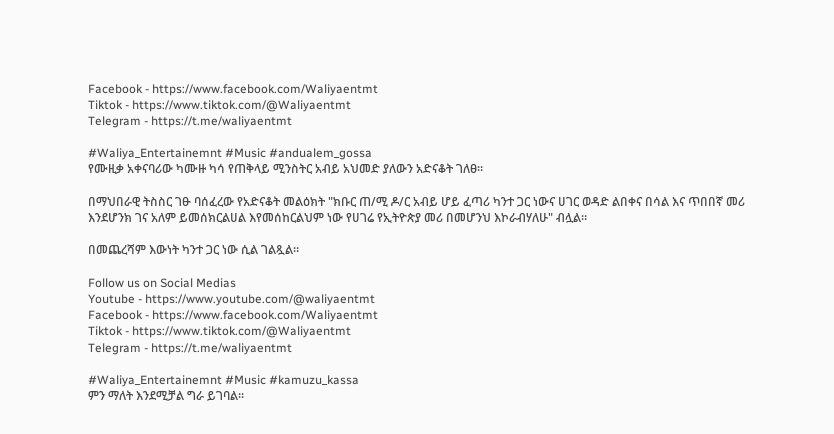Facebook - https://www.facebook.com/Waliyaentmt
Tiktok - https://www.tiktok.com/@Waliyaentmt
Telegram - https://t.me/waliyaentmt

#Waliya_Entertainemnt #Music #andualem_gossa
የሙዚቃ አቀናባሪው ካሙዙ ካሳ የጠቅላይ ሚንስትር አብይ አህመድ ያለውን አድናቆት ገለፀ።

በማህበራዊ ትስስር ገፁ ባሰፈረው የአድናቆት መልዕክት "ክቡር ጠ/ሚ ዶ/ር አብይ ሆይ ፈጣሪ ካንተ ጋር ነውና ሀገር ወዳድ ልበቀና በሳል እና ጥበበኛ መሪ እንደሆንክ ገና አለም ይመሰክርልሀል እየመሰከርልህም ነው የሀገሬ የኢትዮጵያ መሪ በመሆንህ እኮራብሃለሁ" ብሏል።

በመጨረሻም እውነት ካንተ ጋር ነው ሲል ገልጿል።

Follow us on Social Medias
Youtube - https://www.youtube.com/@waliyaentmt
Facebook - https://www.facebook.com/Waliyaentmt
Tiktok - https://www.tiktok.com/@Waliyaentmt
Telegram - https://t.me/waliyaentmt

#Waliya_Entertainemnt #Music #kamuzu_kassa
ምን ማለት እንደሚቻል ግራ ይገባል።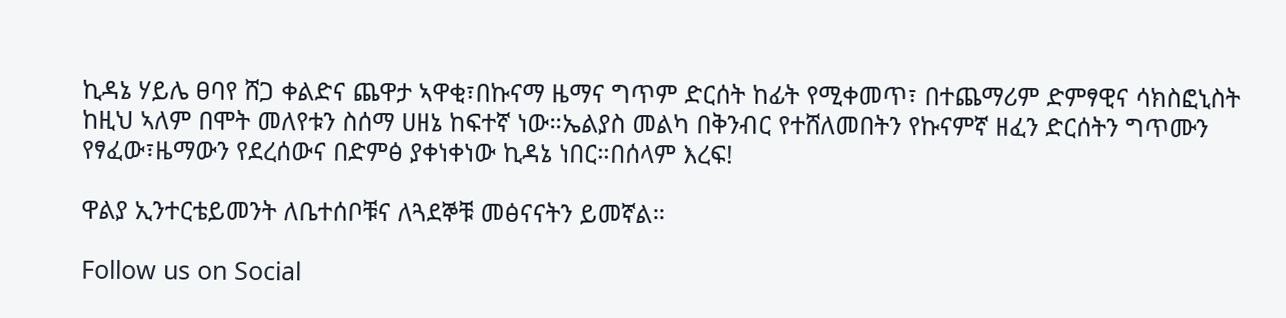ኪዳኔ ሃይሌ ፀባየ ሸጋ ቀልድና ጨዋታ ኣዋቂ፣በኩናማ ዜማና ግጥም ድርሰት ከፊት የሚቀመጥ፣ በተጨማሪም ድምፃዊና ሳክስፎኒስት ከዚህ ኣለም በሞት መለየቱን ስሰማ ሀዘኔ ከፍተኛ ነው።ኤልያስ መልካ በቅንብር የተሸለመበትን የኩናምኛ ዘፈን ድርሰትን ግጥሙን የፃፈው፣ዜማውን የደረሰውና በድምፅ ያቀነቀነው ኪዳኔ ነበር።በሰላም እረፍ!

ዋልያ ኢንተርቴይመንት ለቤተሰቦቹና ለጓደኞቹ መፅናናትን ይመኛል።

Follow us on Social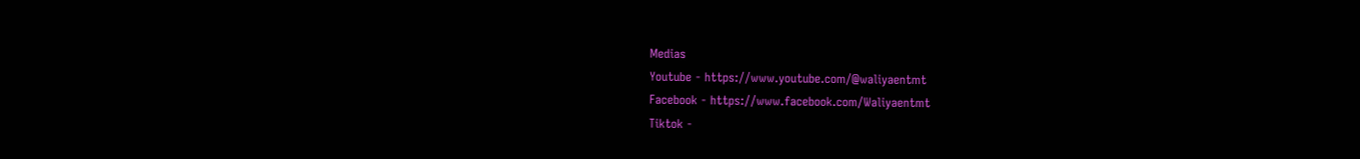Medias
Youtube - https://www.youtube.com/@waliyaentmt
Facebook - https://www.facebook.com/Waliyaentmt
Tiktok -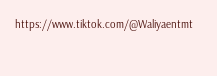https://www.tiktok.com/@Waliyaentmt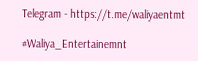Telegram - https://t.me/waliyaentmt

#Waliya_Entertainemnt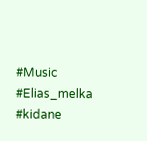#Music #Elias_melka #kidane